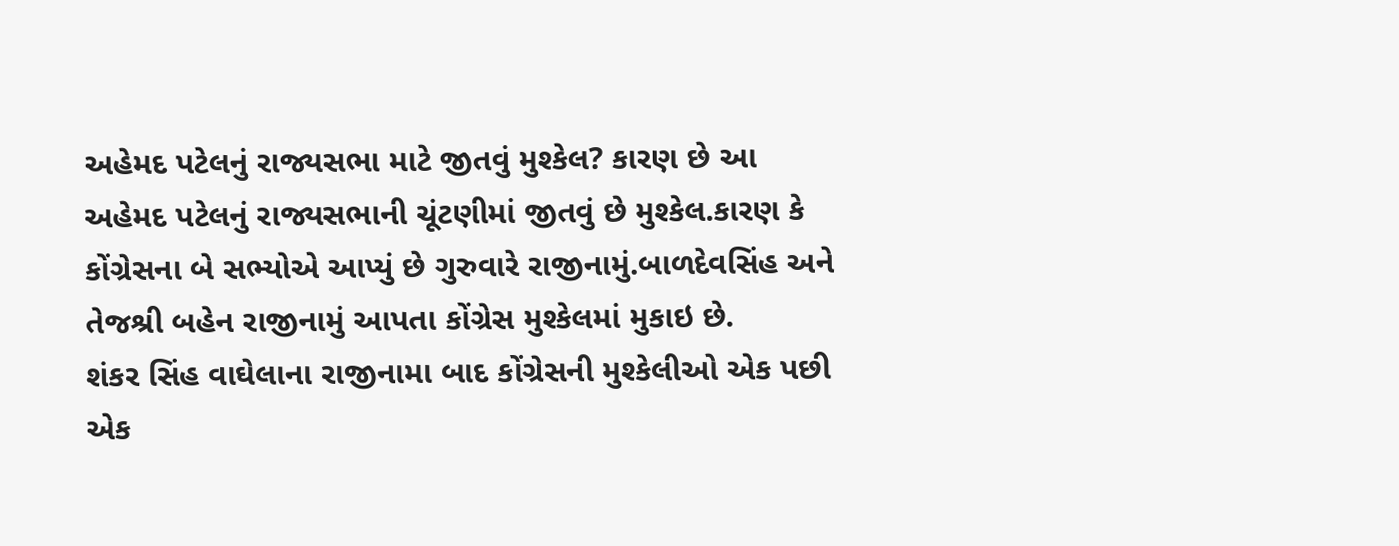અહેમદ પટેલનું રાજ્યસભા માટે જીતવું મુશ્કેલ? કારણ છે આ
અહેમદ પટેલનું રાજ્યસભાની ચૂંટણીમાં જીતવું છે મુશ્કેલ.કારણ કે કોંગ્રેસના બે સભ્યોએ આપ્યું છે ગુરુવારે રાજીનામું.બાળદેવસિંહ અને તેજશ્રી બહેન રાજીનામું આપતા કોંગ્રેસ મુશ્કેલમાં મુકાઇ છે.
શંકર સિંહ વાઘેલાના રાજીનામા બાદ કોંગ્રેસની મુશ્કેલીઓ એક પછી એક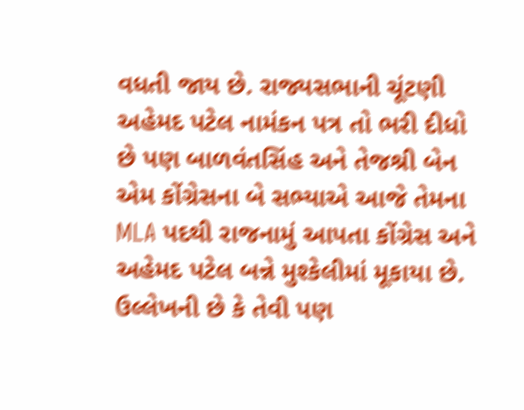વધતી જાય છે. રાજ્યસભાની ચૂંટણી અહેમદ પટેલ નામંકન પત્ર તો ભરી દીધો છે પણ બાળવંતસિંહ અને તેજશ્રી બેન એમ કોંગ્રેસના બે સભ્યાએ આજે તેમના MLA પદથી રાજનામું આપતા કોંગ્રેસ અને અહેમદ પટેલ બન્ને મુશ્કેલીમાં મૂકાયા છે. ઉલ્લેખની છે કે તેવી પણ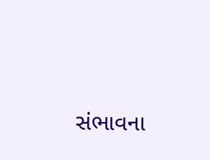સંભાવના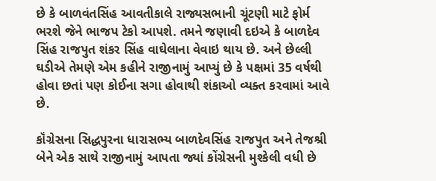છે કે બાળવંતસિંહ આવતીકાલે રાજ્યસભાની ચૂંટણી માટે ફોર્મ ભરશે જેને ભાજપ ટેકો આપશે. તમને જણાવી દઇએ કે બાળદેવ સિંહ રાજપુત શંકર સિંહ વાઘેલાના વેવાઇ થાય છે. અને છેલ્લી ઘડીએ તેમણે એમ કહીને રાજીનામું આપ્યું છે કે પક્ષમાં 35 વર્ષથી હોવા છતાં પણ કોઈના સગા હોવાથી શંકાઓ વ્યક્ત કરવામાં આવે છે.

કૉંગ્રેસના સિદ્ધપુરના ધારાસભ્ય બાળદેવસિંહ રાજપુત અને તેજશ્રી બેને એક સાથે રાજીનામું આપતા જ્યાં કોંગ્રેસની મુશ્કેલી વધી છે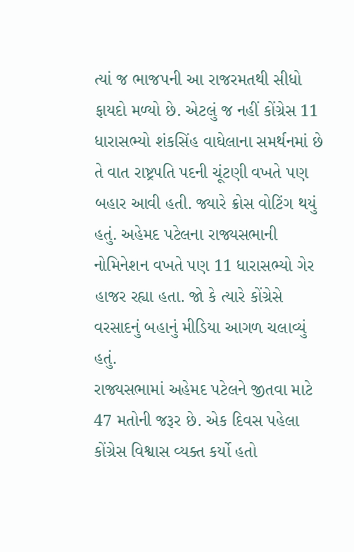ત્યાં જ ભાજપની આ રાજરમતથી સીધો ફાયદો મળ્યો છે. એટલું જ નહીં કોંગ્રેસ 11 ધારાસભ્યો શંકસિંહ વાઘેલાના સમર્થનમાં છે તે વાત રાષ્ટ્રપતિ પદની ચૂંટણી વખતે પણ બહાર આવી હતી. જ્યારે ક્રોસ વોટિંગ થયું હતું. અહેમદ પટેલના રાજ્યસભાની નોમિનેશન વખતે પણ 11 ધારાસભ્યો ગેર હાજર રહ્યા હતા. જો કે ત્યારે કોંગ્રેસે વરસાદનું બહાનું મીડિયા આગળ ચલાવ્યું હતું.
રાજ્યસભામાં અહેમદ પટેલને જીતવા માટે 47 મતોની જરૂર છે. એક દિવસ પહેલા કોંગ્રેસ વિશ્વાસ વ્યક્ત કર્યો હતો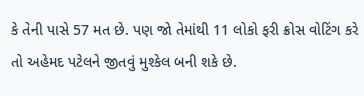કે તેની પાસે 57 મત છે. પણ જો તેમાંથી 11 લોકો ફરી ક્રોસ વોટિંગ કરે તો અહેમદ પટેલને જીતવું મુશ્કેલ બની શકે છે.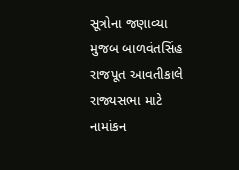સૂત્રોના જણાવ્યા મુજબ બાળવંતસિંહ રાજપૂત આવતીકાલે રાજ્યસભા માટે નામાંકન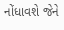નોંધાવશે જેને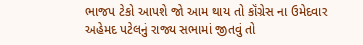ભાજપ ટેકો આપશે જો આમ થાય તો કૉંગ્રેસ ના ઉમેદવાર અહેમદ પટેલનું રાજ્ય સભામાં જીતવું તો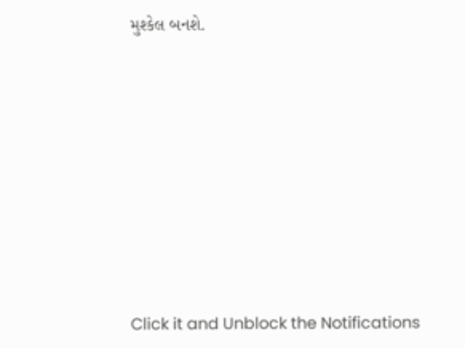મુશ્કેલ બનશે.












Click it and Unblock the Notifications